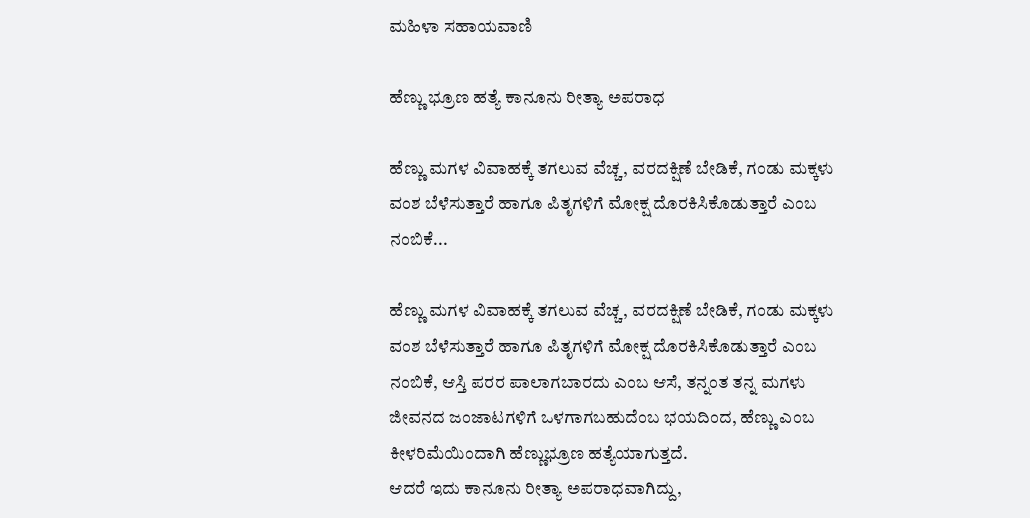ಮಹಿಳಾ ಸಹಾಯವಾಣಿ

ಹೆಣ್ಣು ಭ್ರೂಣ ಹತ್ಯೆ ಕಾನೂನು ರೀತ್ಯಾ ಅಪರಾಧ

ಹೆಣ್ಣು ಮಗಳ ವಿವಾಹಕ್ಕೆ ತಗಲುವ ವೆಚ್ಚ, ವರದಕ್ಷಿಣೆ ಬೇಡಿಕೆ, ಗಂಡು ಮಕ್ಕಳು ವಂಶ ಬೆಳೆಸುತ್ತಾರೆ ಹಾಗೂ ಪಿತೃಗಳಿಗೆ ಮೋಕ್ಷ ದೊರಕಿಸಿಕೊಡುತ್ತಾರೆ ಎಂಬ ನಂಬಿಕೆ...

ಹೆಣ್ಣು ಮಗಳ ವಿವಾಹಕ್ಕೆ ತಗಲುವ ವೆಚ್ಚ, ವರದಕ್ಷಿಣೆ ಬೇಡಿಕೆ, ಗಂಡು ಮಕ್ಕಳು ವಂಶ ಬೆಳೆಸುತ್ತಾರೆ ಹಾಗೂ ಪಿತೃಗಳಿಗೆ ಮೋಕ್ಷ ದೊರಕಿಸಿಕೊಡುತ್ತಾರೆ ಎಂಬ ನಂಬಿಕೆ, ಆಸ್ತಿ ಪರರ ಪಾಲಾಗಬಾರದು ಎಂಬ ಆಸೆ, ತನ್ನಂತ ತನ್ನ ಮಗಳು ಜೀವನದ ಜಂಜಾಟಗಳಿಗೆ ಒಳಗಾಗಬಹುದೆಂಬ ಭಯದಿಂದ, ಹೆಣ್ಣು ಎಂಬ ಕೀಳರಿಮೆಯಿಂದಾಗಿ ಹೆಣ್ಣುಭ್ರೂಣ ಹತ್ಯೆಯಾಗುತ್ತದೆ.
ಆದರೆ ಇದು ಕಾನೂನು ರೀತ್ಯಾ ಅಪರಾಧವಾಗಿದ್ದು,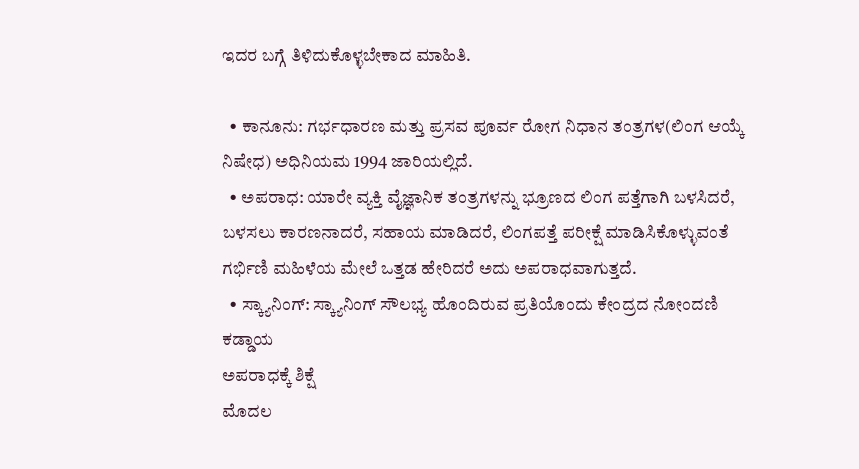ಇದರ ಬಗ್ಗೆ ತಿಳಿದುಕೊಳ್ಳಬೇಕಾದ ಮಾಹಿತಿ.

  • ಕಾನೂನು: ಗರ್ಭಧಾರಣ ಮತ್ತು ಪ್ರಸವ ಪೂರ್ವ ರೋಗ ನಿಧಾನ ತಂತ್ರಗಳ(ಲಿಂಗ ಆಯ್ಕೆ ನಿಷೇಧ) ಅಧಿನಿಯಮ 1994 ಜಾರಿಯಲ್ಲಿದೆ.
  • ಅಪರಾಧ: ಯಾರೇ ವ್ಯಕ್ತಿ ವೈಜ್ಞಾನಿಕ ತಂತ್ರಗಳನ್ನು ಭ್ರೂಣದ ಲಿಂಗ ಪತ್ತೆಗಾಗಿ ಬಳಸಿದರೆ, ಬಳಸಲು ಕಾರಣನಾದರೆ, ಸಹಾಯ ಮಾಡಿದರೆ, ಲಿಂಗಪತ್ತೆ ಪರೀಕ್ಷೆ ಮಾಡಿಸಿಕೊಳ್ಳುವಂತೆ ಗರ್ಭಿಣಿ ಮಹಿಳೆಯ ಮೇಲೆ ಒತ್ತಡ ಹೇರಿದರೆ ಅದು ಅಪರಾಧವಾಗುತ್ತದೆ.
  • ಸ್ಕ್ಯಾನಿಂಗ್: ಸ್ಕ್ಯಾನಿಂಗ್ ಸೌಲಭ್ಯ ಹೊಂದಿರುವ ಪ್ರತಿಯೊಂದು ಕೇಂದ್ರದ ನೋಂದಣಿ ಕಡ್ಡಾಯ
ಅಪರಾಧಕ್ಕೆ ಶಿಕ್ಷೆ
ಮೊದಲ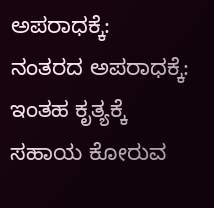ಅಪರಾಧಕ್ಕೆ:
ನಂತರದ ಅಪರಾಧಕ್ಕೆ:
ಇಂತಹ ಕೃತ್ಯಕ್ಕೆ ಸಹಾಯ ಕೋರುವ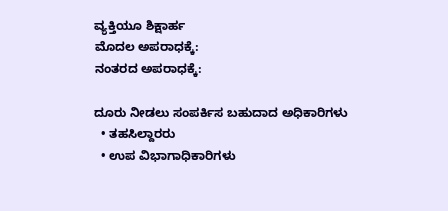ವ್ಯಕ್ತಿಯೂ ಶಿಕ್ಷಾರ್ಹ
ಮೊದಲ ಅಪರಾಧಕ್ಕೆ:
ನಂತರದ ಅಪರಾಧಕ್ಕೆ:

ದೂರು ನೀಡಲು ಸಂಪರ್ಕಿಸ ಬಹುದಾದ ಅಧಿಕಾರಿಗಳು
  • ತಹಸಿಲ್ದಾರರು
  • ಉಪ ವಿಭಾಗಾಧಿಕಾರಿಗಳು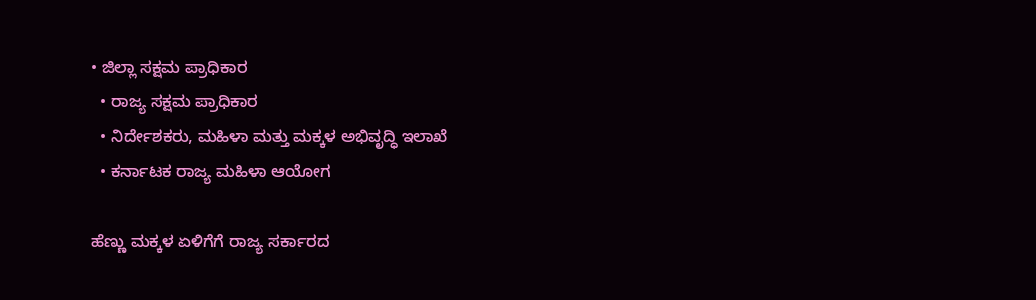• ಜಿಲ್ಲಾ ಸಕ್ಷಮ ಪ್ರಾಧಿಕಾರ
  • ರಾಜ್ಯ ಸಕ್ಷಮ ಪ್ರಾಧಿಕಾರ
  • ನಿರ್ದೇಶಕರು, ಮಹಿಳಾ ಮತ್ತು ಮಕ್ಕಳ ಅಭಿವೃದ್ಧಿ ಇಲಾಖೆ
  • ಕರ್ನಾಟಕ ರಾಜ್ಯ ಮಹಿಳಾ ಆಯೋಗ

ಹೆಣ್ಣು ಮಕ್ಕಳ ಏಳಿಗೆಗೆ ರಾಜ್ಯ ಸರ್ಕಾರದ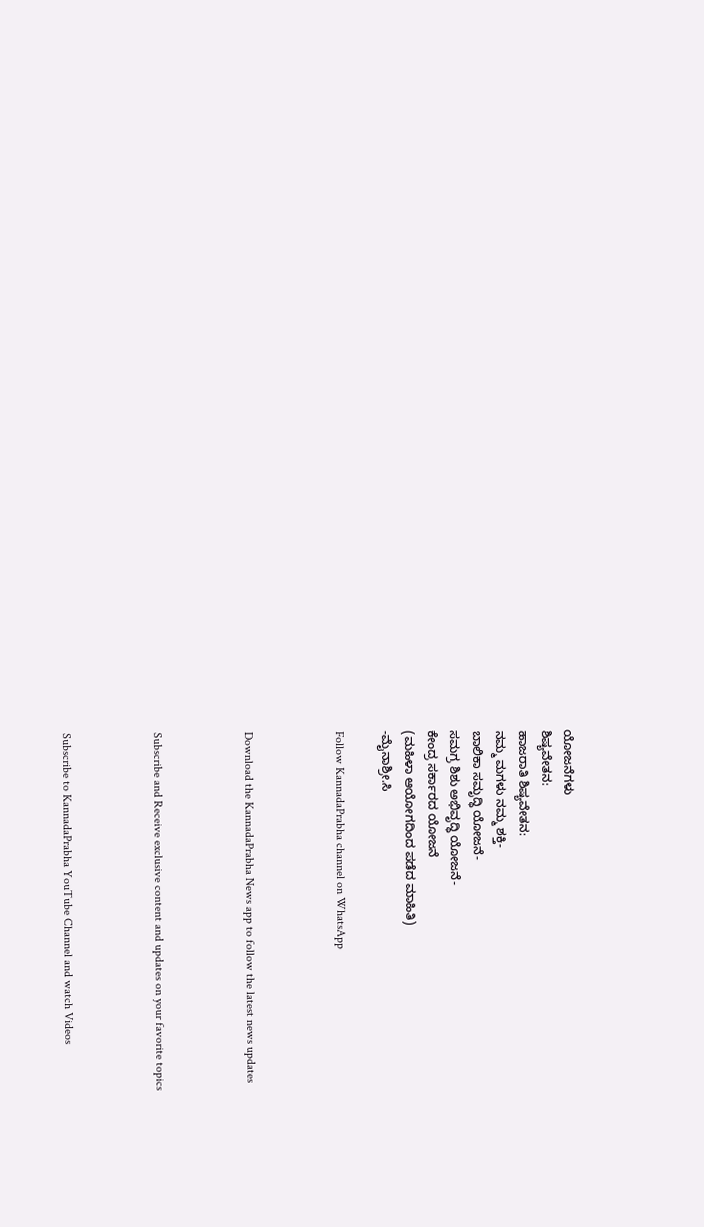ಯೋಜನೆಗಳು
ಶಿಷ್ಯವೇತನ:
ಹಾಜರಾತಿ ಶಿಷ್ಯವೇತನ:
ನಮ್ಮ ಮಗಳು ನಮ್ಮ ಶಕ್ತಿ-
ಬಾಲಿಕಾ ಸಮೃದ್ಧಿ ಯೋಜನೆ-
ಸಮಗ್ರ ಶಿಶು ಅಭಿವೃದ್ಧಿ ಯೋಜನೆ-
ಕೇಂದ್ರ ಸರ್ಕಾರದ ಯೋಜನೆ
(ಮಹಿಳಾ ಆಯೋಗದಿಂದ ಪಡೆದ ಮಾಹಿತಿ)
-ಮೈನಾಶ್ರೀ.ಸಿ

Follow KannadaPrabha channel on WhatsApp



Download the KannadaPrabha News app to follow the latest news updates



Subscribe and Receive exclusive content and updates on your favorite topics



Subscribe to KannadaPrabha YouTube Channel and watch Videos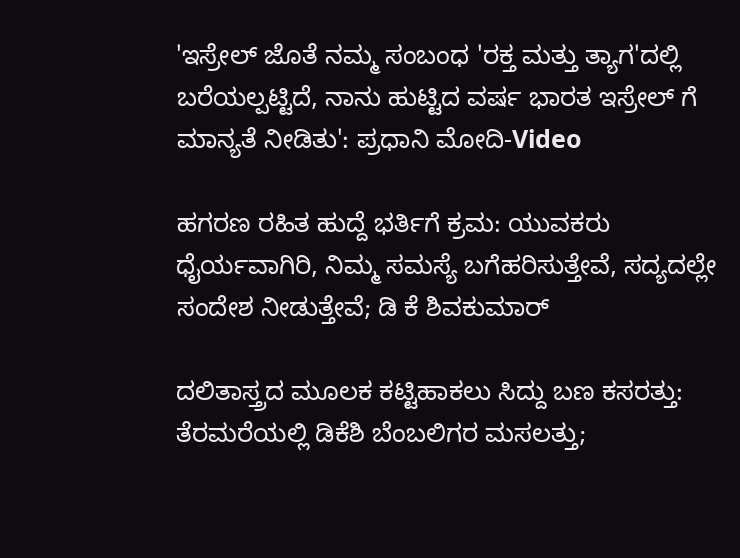'ಇಸ್ರೇಲ್‌ ಜೊತೆ ನಮ್ಮ ಸಂಬಂಧ 'ರಕ್ತ ಮತ್ತು ತ್ಯಾಗ'ದಲ್ಲಿ ಬರೆಯಲ್ಪಟ್ಟಿದೆ, ನಾನು ಹುಟ್ಟಿದ ವರ್ಷ ಭಾರತ ಇಸ್ರೇಲ್ ಗೆ ಮಾನ್ಯತೆ ನೀಡಿತು': ಪ್ರಧಾನಿ ಮೋದಿ-Video

ಹಗರಣ ರಹಿತ ಹುದ್ದೆ ಭರ್ತಿಗೆ ಕ್ರಮ: ಯುವಕರು ಧೈರ್ಯವಾಗಿರಿ, ನಿಮ್ಮ ಸಮಸ್ಯೆ ಬಗೆಹರಿಸುತ್ತೇವೆ, ಸದ್ಯದಲ್ಲೇ ಸಂದೇಶ ನೀಡುತ್ತೇವೆ; ಡಿ ಕೆ ಶಿವಕುಮಾರ್

ದಲಿತಾಸ್ತ್ರದ ಮೂಲಕ ಕಟ್ಟಿಹಾಕಲು ಸಿದ್ದು ಬಣ ಕಸರತ್ತು: ತೆರಮರೆಯಲ್ಲಿ ಡಿಕೆಶಿ ಬೆಂಬಲಿಗರ ಮಸಲತ್ತು;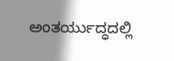ಅಂತರ್ಯುದ್ಧದಲ್ಲಿ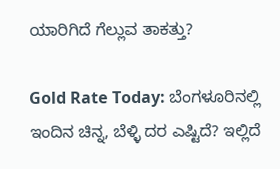ಯಾರಿಗಿದೆ ಗೆಲ್ಲುವ ತಾಕತ್ತು?

Gold Rate Today: ಬೆಂಗಳೂರಿನಲ್ಲಿ ಇಂದಿನ ಚಿನ್ನ, ಬೆಳ್ಳಿ ದರ ಎಷ್ಟಿದೆ? ಇಲ್ಲಿದೆ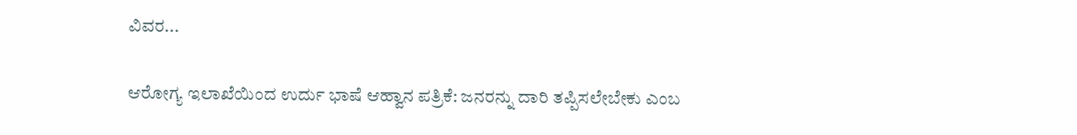ವಿವರ...

ಆರೋಗ್ಯ ಇಲಾಖೆಯಿಂದ ಉರ್ದು ಭಾಷೆ ಆಹ್ವಾನ ಪತ್ರಿಕೆ: ಜನರನ್ನು ದಾರಿ ತಪ್ಪಿಸಲೇಬೇಕು ಎಂಬ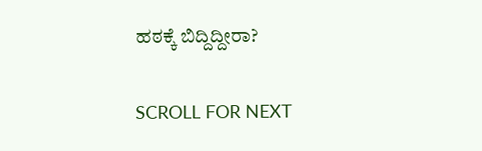ಹಠಕ್ಕೆ ಬಿದ್ದಿದ್ದೀರಾ?

SCROLL FOR NEXT